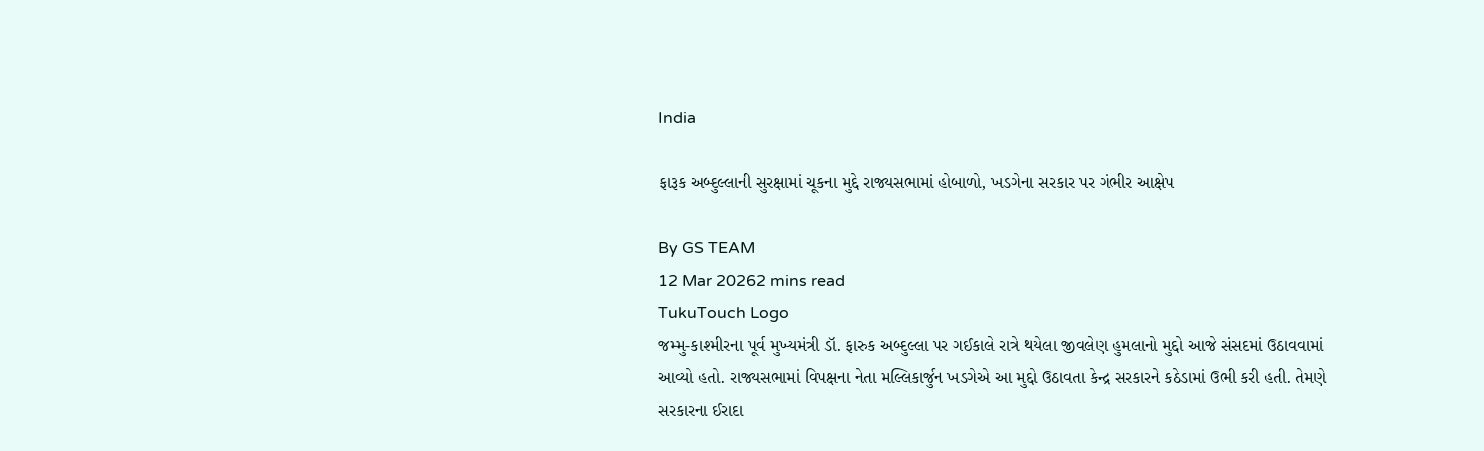India

ફારૂક અબ્દુલ્લાની સુરક્ષામાં ચૂકના મુદ્દે રાજ્યસભામાં હોબાળો, ખડગેના સરકાર પર ગંભીર આક્ષેપ

By GS TEAM
12 Mar 20262 mins read
TukuTouch Logo
જમ્મુ-કાશ્મીરના પૂર્વ મુખ્યમંત્રી ડૉ. ફારુક અબ્દુલ્લા પર ગઈકાલે રાત્રે થયેલા જીવલેણ હુમલાનો મુદ્દો આજે સંસદમાં ઉઠાવવામાં આવ્યો હતો. રાજ્યસભામાં વિપક્ષના નેતા મલ્લિકાર્જુન ખડગેએ આ મુદ્દો ઉઠાવતા કેન્દ્ર સરકારને કઠેડામાં ઉભી કરી હતી. તેમણે સરકારના ઈરાદા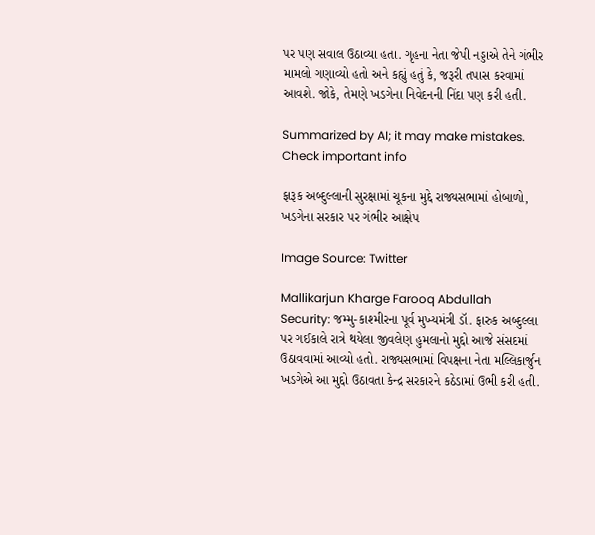પર પણ સવાલ ઉઠાવ્યા હતા. ગૃહના નેતા જેપી નડ્ડાએ તેને ગંભીર મામલો ગણાવ્યો હતો અને કહ્યું હતું કે, જરૂરી તપાસ કરવામાં આવશે. જોકે, તેમણે ખડગેના નિવેદનની નિંદા પણ કરી હતી.

Summarized by AI; it may make mistakes. Check important info

ફારૂક અબ્દુલ્લાની સુરક્ષામાં ચૂકના મુદ્દે રાજ્યસભામાં હોબાળો, ખડગેના સરકાર પર ગંભીર આક્ષેપ

Image Source: Twitter

Mallikarjun Kharge Farooq Abdullah Security: જમ્મુ-કાશ્મીરના પૂર્વ મુખ્યમંત્રી ડૉ. ફારુક અબ્દુલ્લા પર ગઈકાલે રાત્રે થયેલા જીવલેણ હુમલાનો મુદ્દો આજે સંસદમાં ઉઠાવવામાં આવ્યો હતો. રાજ્યસભામાં વિપક્ષના નેતા મલ્લિકાર્જુન ખડગેએ આ મુદ્દો ઉઠાવતા કેન્દ્ર સરકારને કઠેડામાં ઉભી કરી હતી.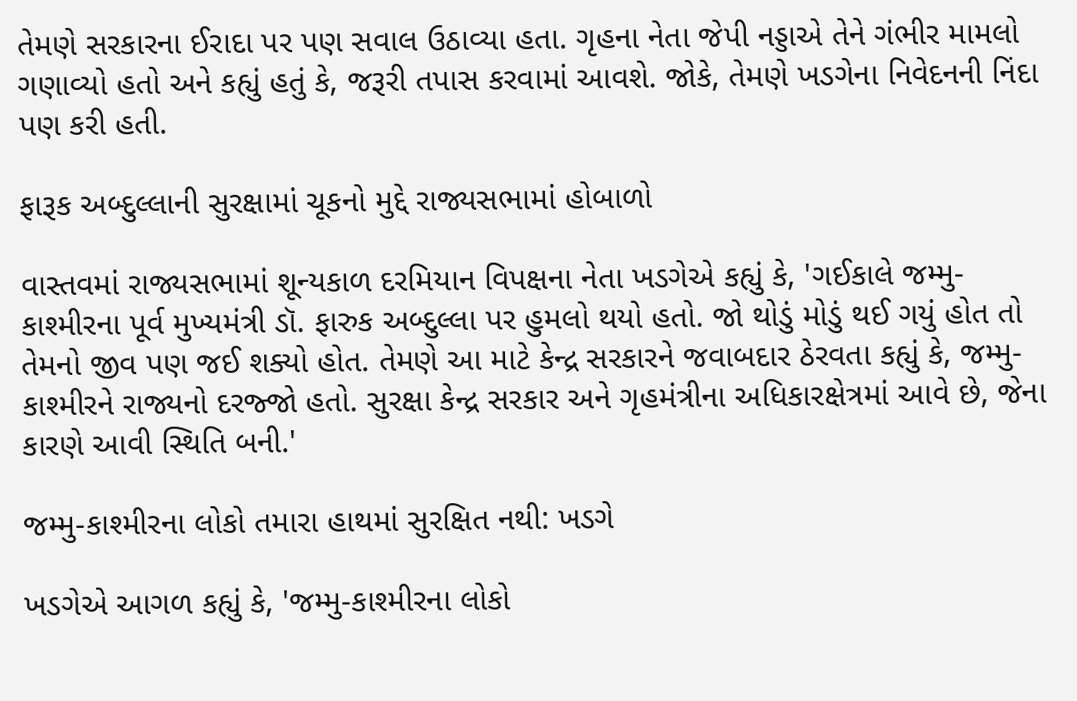તેમણે સરકારના ઈરાદા પર પણ સવાલ ઉઠાવ્યા હતા. ગૃહના નેતા જેપી નડ્ડાએ તેને ગંભીર મામલો ગણાવ્યો હતો અને કહ્યું હતું કે, જરૂરી તપાસ કરવામાં આવશે. જોકે, તેમણે ખડગેના નિવેદનની નિંદા પણ કરી હતી.

ફારૂક અબ્દુલ્લાની સુરક્ષામાં ચૂકનો મુદ્દે રાજ્યસભામાં હોબાળો

વાસ્તવમાં રાજ્યસભામાં શૂન્યકાળ દરમિયાન વિપક્ષના નેતા ખડગેએ કહ્યું કે, 'ગઈકાલે જમ્મુ-કાશ્મીરના પૂર્વ મુખ્યમંત્રી ડૉ. ફારુક અબ્દુલ્લા પર હુમલો થયો હતો. જો થોડું મોડું થઈ ગયું હોત તો તેમનો જીવ પણ જઈ શક્યો હોત. તેમણે આ માટે કેન્દ્ર સરકારને જવાબદાર ઠેરવતા કહ્યું કે, જમ્મુ-કાશ્મીરને રાજ્યનો દરજ્જો હતો. સુરક્ષા કેન્દ્ર સરકાર અને ગૃહમંત્રીના અધિકારક્ષેત્રમાં આવે છે, જેના કારણે આવી સ્થિતિ બની.'

જમ્મુ-કાશ્મીરના લોકો તમારા હાથમાં સુરક્ષિત નથી: ખડગે

ખડગેએ આગળ કહ્યું કે, 'જમ્મુ-કાશ્મીરના લોકો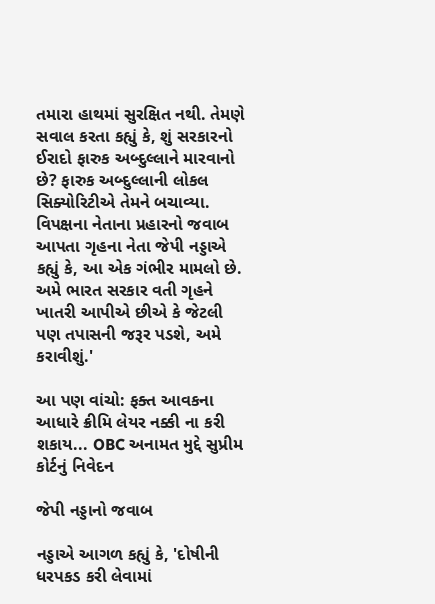તમારા હાથમાં સુરક્ષિત નથી. તેમણે સવાલ કરતા કહ્યું કે, શું સરકારનો ઈરાદો ફારુક અબ્દુલ્લાને મારવાનો છે? ફારુક અબ્દુલ્લાની લોકલ સિક્યોરિટીએ તેમને બચાવ્યા. વિપક્ષના નેતાના પ્રહારનો જવાબ આપતા ગૃહના નેતા જેપી નડ્ડાએ કહ્યું કે, આ એક ગંભીર મામલો છે. અમે ભારત સરકાર વતી ગૃહને ખાતરી આપીએ છીએ કે જેટલી પણ તપાસની જરૂર પડશે, અમે કરાવીશું.'

આ પણ વાંચો: ફક્ત આવકના આધારે ક્રીમિ લેયર નક્કી ના કરી શકાય... OBC અનામત મુદ્દે સુપ્રીમ કોર્ટનું નિવેદન

જેપી નડ્ડાનો જવાબ

નડ્ડાએ આગળ કહ્યું કે, 'દોષીની ધરપકડ કરી લેવામાં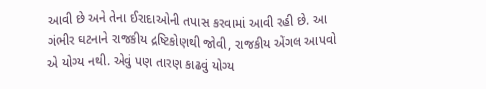આવી છે અને તેના ઈરાદાઓની તપાસ કરવામાં આવી રહી છે. આ ગંભીર ઘટનાને રાજકીય દ્રષ્ટિકોણથી જોવી, રાજકીય એંગલ આપવો એ યોગ્ય નથી. એવું પણ તારણ કાઢવું યોગ્ય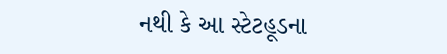નથી કે આ સ્ટેટહૂડના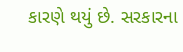કારણે થયું છે. સરકારના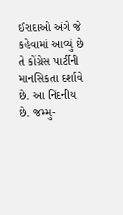ઈરાદાઓ અંગે જે કહેવામાં આવ્યું છે તે કોંગ્રેસ પાર્ટીની માનસિકતા દર્શાવે છે. આ નિંદનીય છે. જમ્મુ-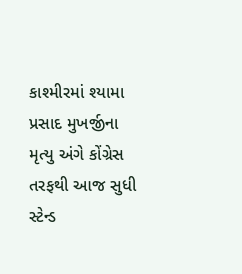કાશ્મીરમાં શ્યામા પ્રસાદ મુખર્જીના મૃત્યુ અંગે કોંગ્રેસ તરફથી આજ સુધી સ્ટેન્ડ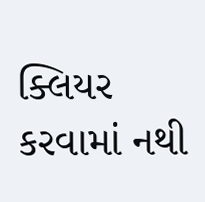ક્લિયર કરવામાં નથી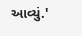આવ્યું.'